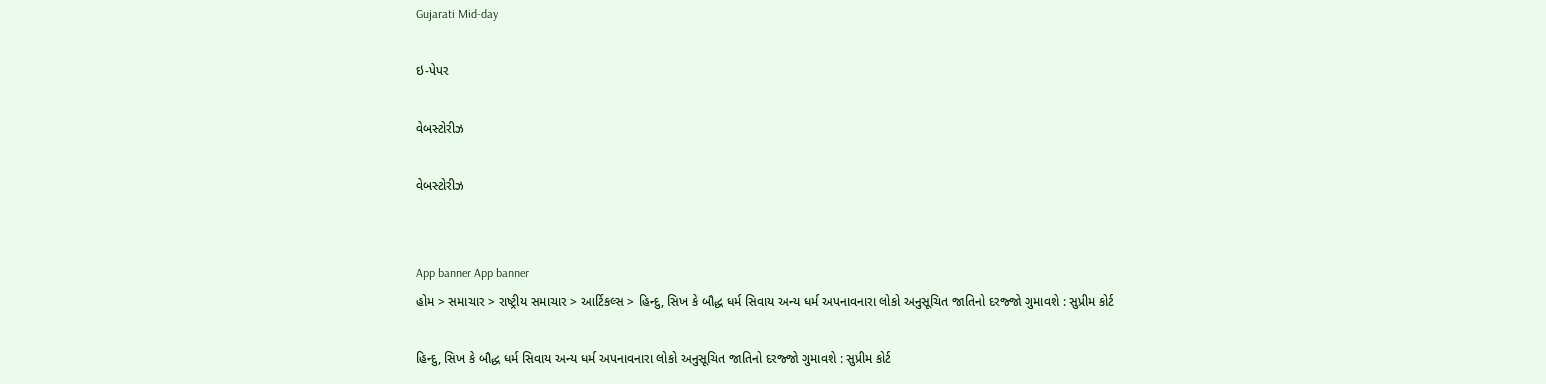Gujarati Mid-day

ઇ-પેપર

વેબસ્ટોરીઝ

વેબસ્ટોરીઝ


App banner App banner
હોમ > સમાચાર > રાષ્ટ્રીય સમાચાર > આર્ટિકલ્સ > હિન્દુ, સિખ કે બૌદ્ધ ધર્મ સિવાય અન્ય ધર્મ અપનાવનારા લોકો અનુસૂચિત જાતિનો દરજ્જો ગુમાવશે : સુપ્રીમ કોર્ટ

હિન્દુ, સિખ કે બૌદ્ધ ધર્મ સિવાય અન્ય ધર્મ અપનાવનારા લોકો અનુસૂચિત જાતિનો દરજ્જો ગુમાવશે : સુપ્રીમ કોર્ટ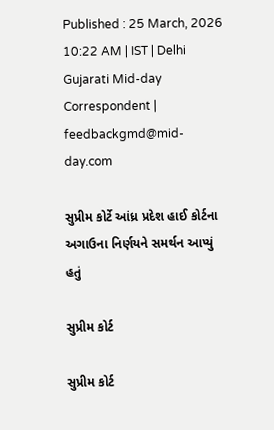Published : 25 March, 2026 10:22 AM | IST | Delhi
Gujarati Mid-day Correspondent | feedbackgmd@mid-day.com

સુપ્રીમ કોર્ટે આંધ્ર પ્રદેશ હાઈ કોર્ટના અગાઉના નિર્ણયને સમર્થન આપ્યું હતું

સુપ્રીમ કોર્ટ

સુપ્રીમ કોર્ટ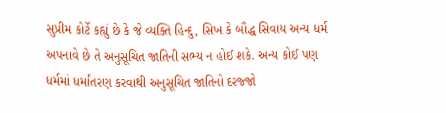સુપ્રીમ કોર્ટે કહ્યું છે કે જે વ્યક્તિ હિન્દુ, સિખ કે બૌદ્ધ સિવાય અન્ય ધર્મ અપનાવે છે તે અનુસૂચિત જાતિની સભ્ય ન હોઈ શકે. અન્ય કોઈ પણ ધર્મમાં ધર્માંતરણ કરવાથી અનુસૂચિત જાતિનો દરજ્જો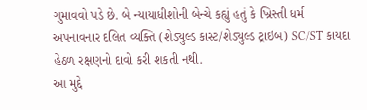ગુમાવવો પડે છે. બે ન્યાયાધીશોની બેન્ચે કહ્યું હતું કે ખ્રિસ્તી ધર્મ અપનાવનાર દલિત વ્યક્તિ (શેડ્યુલ્ડ કાસ્ટ/શેડ્યુલ્ડ ટ્રાઇબ) SC/ST કાયદા હેઠળ રક્ષણનો દાવો કરી શકતી નથી.
આ મુદ્દે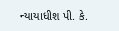ન્યાયાધીશ પી. કે.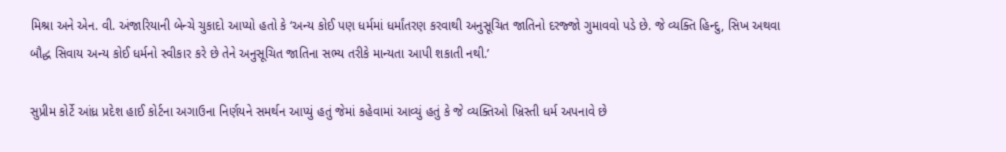મિશ્રા અને એન. વી. અંજારિયાની બેન્ચે ચુકાદો આપ્યો હતો કે ‘અન્ય કોઈ પણ ધર્મમાં ધર્માંતરણ કરવાથી અનુસૂચિત જાતિનો દરજ્જો ગુમાવવો પડે છે. જે વ્યક્તિ હિન્દુ, સિખ અથવા બૌદ્ધ સિવાય અન્ય કોઈ ધર્મનો સ્વીકાર કરે છે તેને અનુસૂચિત જાતિના સભ્ય તરીકે માન્યતા આપી શકાતી નથી.’

સુપ્રીમ કોર્ટે આંધ્ર પ્રદેશ હાઈ કોર્ટના અગાઉના નિર્ણયને સમર્થન આપ્યું હતું જેમાં કહેવામાં આવ્યું હતું કે જે વ્યક્તિઓ ખ્રિસ્તી ધર્મ અપનાવે છે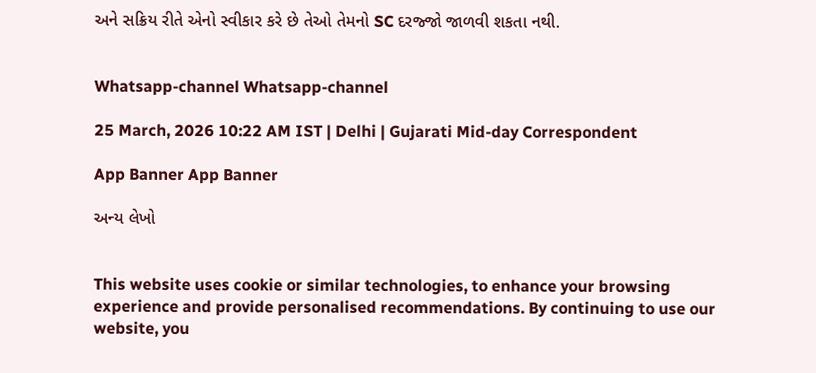અને સક્રિય રીતે એનો સ્વીકાર કરે છે તેઓ તેમનો SC દરજ્જો જાળવી શકતા નથી.


Whatsapp-channel Whatsapp-channel

25 March, 2026 10:22 AM IST | Delhi | Gujarati Mid-day Correspondent

App Banner App Banner

અન્ય લેખો


This website uses cookie or similar technologies, to enhance your browsing experience and provide personalised recommendations. By continuing to use our website, you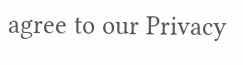agree to our Privacy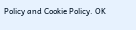Policy and Cookie Policy. OK